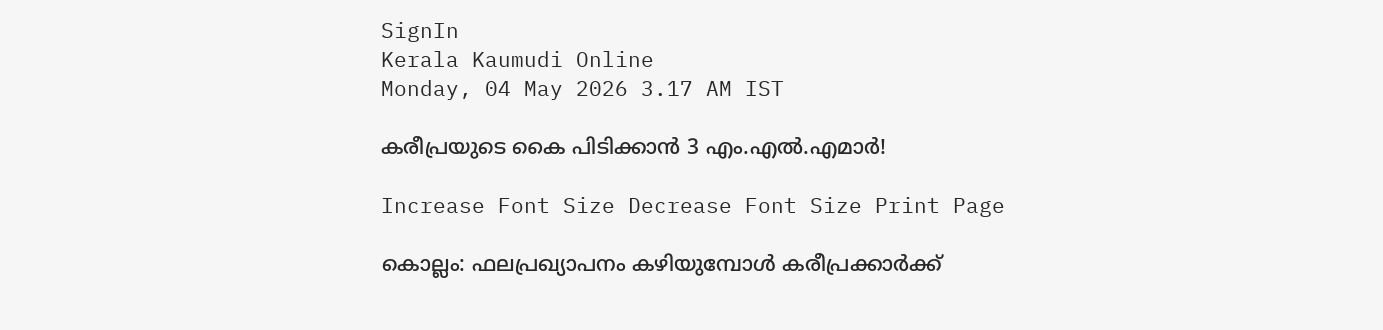SignIn
Kerala Kaumudi Online
Monday, 04 May 2026 3.17 AM IST

കരീപ്രയുടെ കൈ പിടിക്കാൻ 3 എം.എൽ.എമാർ!

Increase Font Size Decrease Font Size Print Page

കൊല്ലം: ഫലപ്രഖ്യാപനം കഴിയുമ്പോൾ കരീപ്രക്കാർക്ക്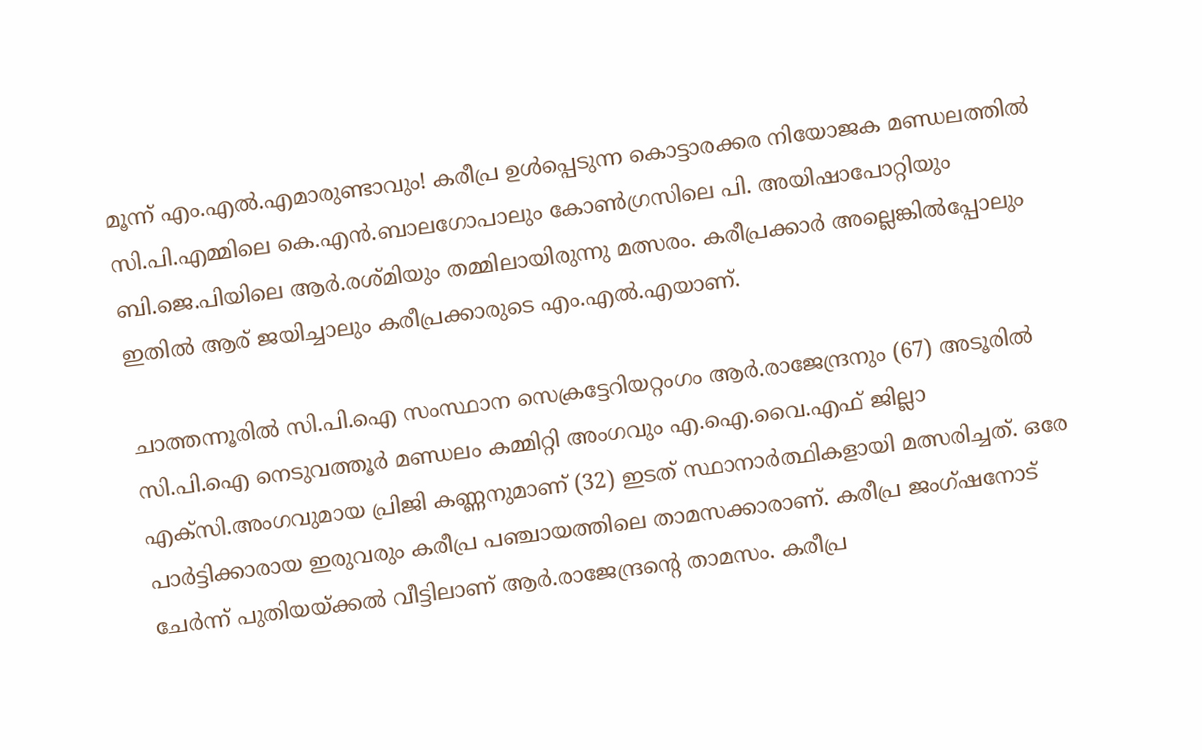മൂന്ന് എം.എൽ.എമാരുണ്ടാവും! കരീപ്ര ഉൾപ്പെടുന്ന കൊട്ടാരക്കര നിയോജക മണ്ഡലത്തിൽ സി.പി.എമ്മിലെ കെ.എൻ.ബാലഗോപാലും കോൺഗ്രസിലെ പി. അയിഷാപോറ്റിയും ബി.ജെ.പിയിലെ ആർ.രശ്മിയും തമ്മിലായിരുന്നു മത്സരം. കരീപ്രക്കാർ അല്ലെങ്കിൽപ്പോലും ഇതിൽ ആര് ജയിച്ചാലും കരീപ്രക്കാരുടെ എം.എൽ.എയാണ്.

ചാത്തന്നൂരിൽ സി.പി.ഐ സംസ്ഥാന സെക്രട്ടേറിയറ്റംഗം ആർ.രാജേന്ദ്രനും (67) അടൂരിൽ സി.പി.ഐ നെടുവത്തൂർ മണ്ഡലം കമ്മിറ്റി അംഗവും എ.ഐ.വൈ.എഫ് ജില്ലാ എക്സി.അംഗവുമായ പ്രിജി കണ്ണനുമാണ് (32) ഇടത് സ്ഥാനാർത്ഥികളായി മത്സരിച്ചത്. ഒരേ പാർട്ടിക്കാരായ ഇരുവരും കരീപ്ര പഞ്ചായത്തിലെ താമസക്കാരാണ്. കരീപ്ര ജംഗ്ഷനോട് ചേർന്ന് പുതിയയ്ക്കൽ വീട്ടിലാണ് ആർ.രാജേന്ദ്രന്റെ താമസം. കരീപ്ര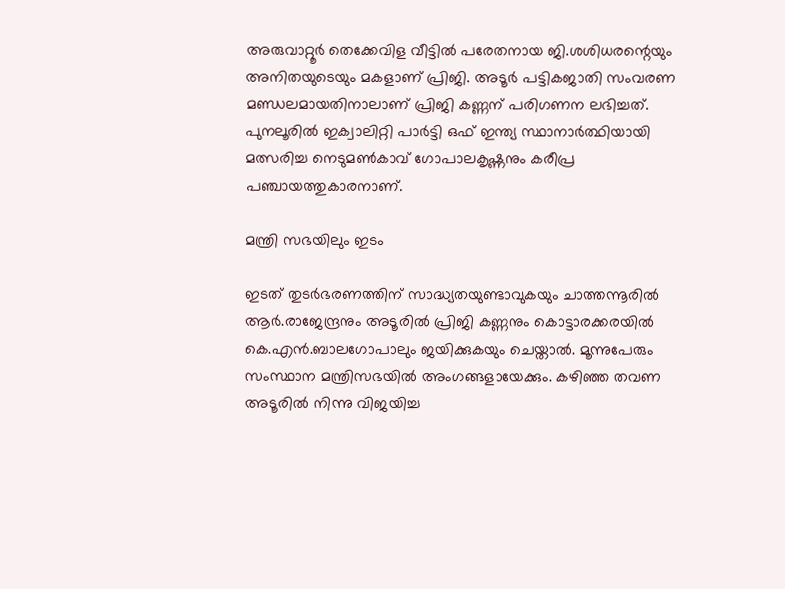അരുവാറ്റൂർ തെക്കേവിള വീട്ടിൽ പരേതനായ ജി.ശശിധരന്റെയും അനിതയുടെയും മകളാണ് പ്രിജി. അടൂർ പട്ടികജാതി സംവരണ മണ്ഡലമായതിനാലാണ് പ്രിജി കണ്ണന് പരിഗണന ലഭിച്ചത്. പുനലൂരിൽ ഇക്വാലിറ്റി പാർട്ടി ഒഫ് ഇന്ത്യ സ്ഥാനാ‌ർത്ഥിയായി മത്സരിച്ച നെടുമൺകാവ് ഗോപാലകൃഷ്ണനും കരീപ്ര പഞ്ചായത്തുകാരനാണ്.

മന്ത്രി സഭയിലും ഇടം

ഇടത് തുടർഭരണത്തിന് സാദ്ധ്യതയുണ്ടാവുകയും ചാത്തന്നൂരിൽ ആർ.രാജേന്ദ്രനും അടൂരിൽ പ്രിജി കണ്ണനും കൊട്ടാരക്കരയിൽ കെ.എൻ.ബാലഗോപാലും ജയിക്കുകയും ചെയ്താൽ. മൂന്നുപേരും സംസ്ഥാന മന്ത്രിസഭയിൽ അംഗങ്ങളായേക്കും. കഴിഞ്ഞ തവണ അടൂരിൽ നിന്നു വിജയിച്ച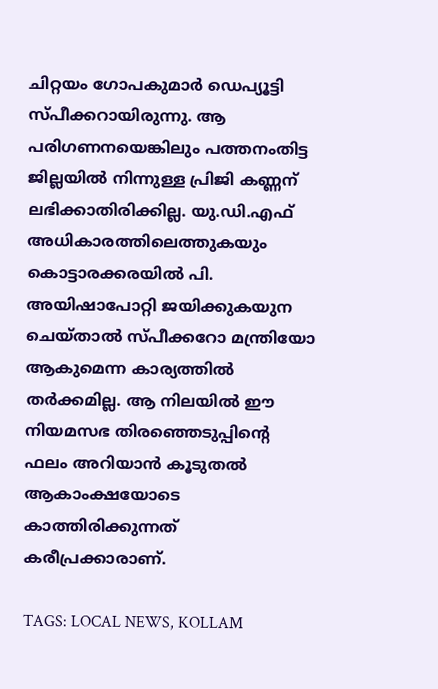ചിറ്റയം ഗോപകുമാർ ഡെപ്യൂട്ടി സ്പീക്കറായിരുന്നു. ആ പരിഗണനയെങ്കിലും പത്തനംതിട്ട ജില്ലയിൽ നിന്നുള്ള പ്രിജി കണ്ണന് ലഭിക്കാതിരിക്കില്ല. യു.ഡി.എഫ് അധികാരത്തിലെത്തുകയും കൊട്ടാരക്കരയിൽ പി. അയിഷാപോറ്റി ജയിക്കുകയുന ചെയ്താൽ സ്പീക്കറോ മന്ത്രിയോ ആകുമെന്ന കാര്യത്തിൽ തർക്കമില്ല. ആ നിലയിൽ ഈ നിയമസഭ തിരഞ്ഞെടുപ്പിന്റെ ഫലം അറിയാൻ കൂടുതൽ ആകാംക്ഷയോടെ കാത്തിരിക്കുന്നത് കരീപ്രക്കാരാണ്.

TAGS: LOCAL NEWS, KOLLAM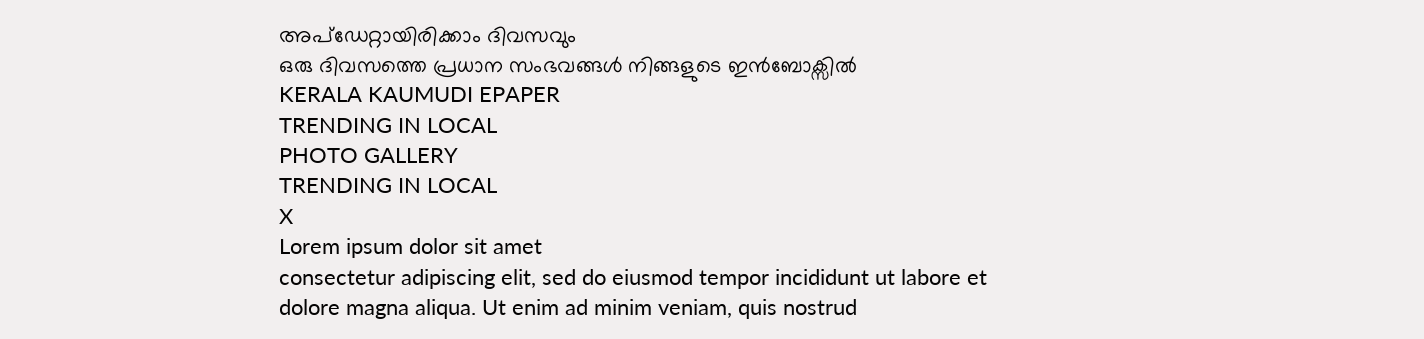അപ്ഡേറ്റായിരിക്കാം ദിവസവും
ഒരു ദിവസത്തെ പ്രധാന സംഭവങ്ങൾ നിങ്ങളുടെ ഇൻബോക്സിൽ
KERALA KAUMUDI EPAPER
TRENDING IN LOCAL
PHOTO GALLERY
TRENDING IN LOCAL
X
Lorem ipsum dolor sit amet
consectetur adipiscing elit, sed do eiusmod tempor incididunt ut labore et dolore magna aliqua. Ut enim ad minim veniam, quis nostrud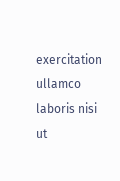exercitation ullamco laboris nisi ut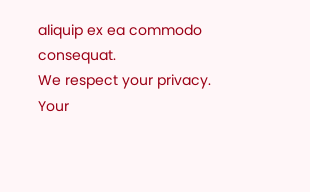aliquip ex ea commodo consequat.
We respect your privacy. Your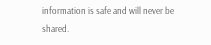information is safe and will never be shared.